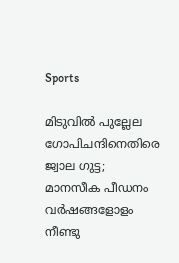Sports

മിടുവില്‍ പുല്ലേല ഗോപിചന്ദിനെതിരെ ജ്വാല ഗുട്ട; മാനസീക പീഡനം വര്‍ഷങ്ങളോളം നീണ്ടു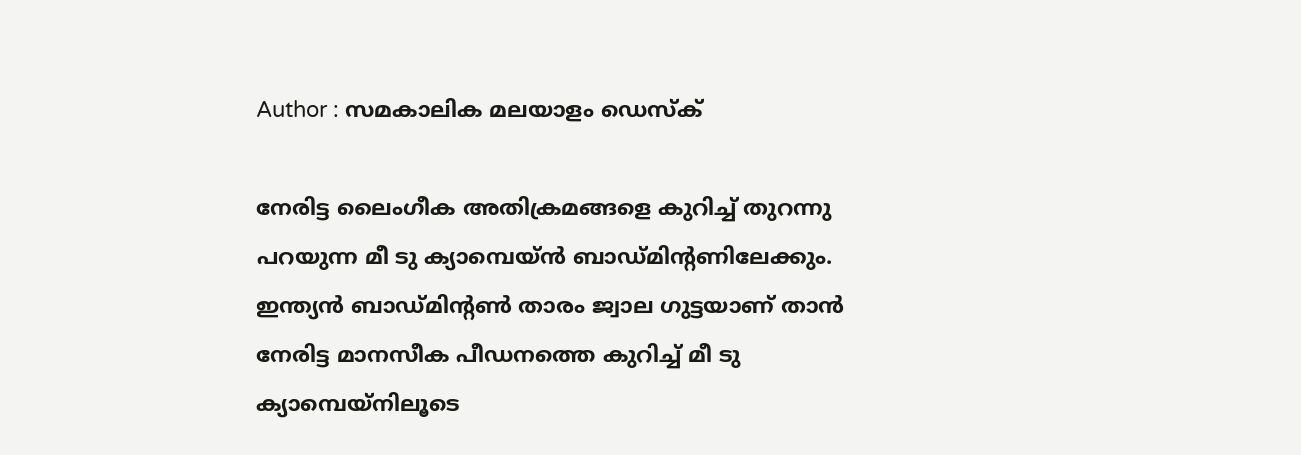Author : സമകാലിക മലയാളം ഡെസ്ക്

നേരിട്ട ലൈംഗീക അതിക്രമങ്ങളെ കുറിച്ച് തുറന്നു പറയുന്ന മീ ടു ക്യാമ്പെയ്ന്‍ ബാഡ്മിന്റണിലേക്കും. ഇന്ത്യന്‍ ബാഡ്മിന്റണ്‍ താരം ജ്വാല ഗുട്ടയാണ് താന്‍ നേരിട്ട മാനസീക പീഡനത്തെ കുറിച്ച് മീ ടു ക്യാമ്പെയ്‌നിലൂടെ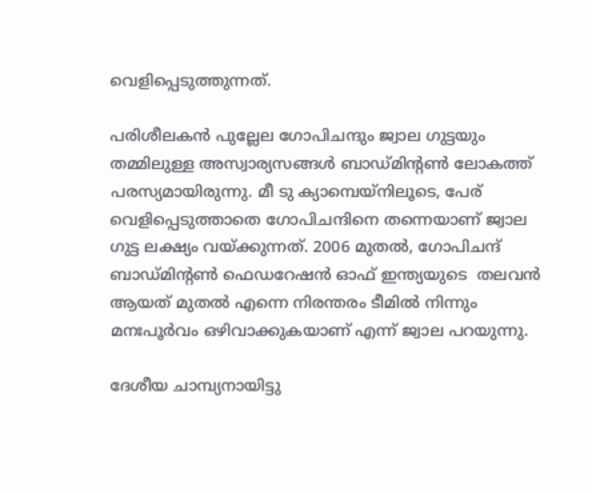വെളിപ്പെടുത്തുന്നത്.

പരിശീലകന്‍ പുല്ലേല ഗോപിചന്ദും ജ്വാല ഗുട്ടയും തമ്മിലുള്ള അസ്വാര്യസങ്ങള്‍ ബാഡ്മിന്റണ്‍ ലോകത്ത് പരസ്യമായിരുന്നു. മീ ടു ക്യാമ്പെയ്‌നിലൂടെ, പേര് വെളിപ്പെടുത്താതെ ഗോപിചന്ദിനെ തന്നെയാണ് ജ്വാല ഗുട്ട ലക്ഷ്യം വയ്ക്കുന്നത്. 2006 മുതല്‍, ഗോപിചന്ദ് ബാഡ്മിന്റണ്‍ ഫെഡറേഷന്‍ ഓഫ് ഇന്ത്യയുടെ  തലവന്‍ ആയത് മുതല്‍ എന്നെ നിരന്തരം ടീമില്‍ നിന്നും മനഃപൂര്‍വം ഒഴിവാക്കുകയാണ് എന്ന് ജ്വാല പറയുന്നു.

ദേശീയ ചാമ്പ്യനായിട്ടു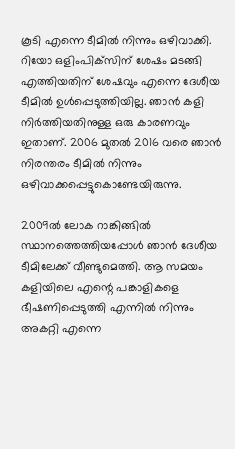കൂടി എന്നെ ടീമില്‍ നിന്നും ഒഴിവാക്കി. റിയോ ഒളിംപിക്‌സിന് ശേഷം മടങ്ങി എത്തിയതിന് ശേഷവും എന്നെ ദേശീയ ടീമില്‍ ഉള്‍പ്പെടുത്തിയില്ല. ഞാന്‍ കളി നിര്‍ത്തിയതിനുള്ള ഒരു കാരണവും ഇതാണ്. 2006 മുതല്‍ 2016 വരെ ഞാന്‍ നിരന്തരം ടീമില്‍ നിന്നും ഒഴിവാക്കപ്പെട്ടുകൊണ്ടേയിരുന്നു.

2009ല്‍ ലോക റാങ്കിങ്ങില്‍ സ്ഥാനത്തെത്തിയപ്പോള്‍ ഞാന്‍ ദേശീയ ടീമിലേക്ക് വീണ്ടുമെത്തി. ആ സമയം കളിയിലെ എന്റെ പങ്കാളികളെ ഭീഷണിപ്പെടുത്തി എന്നില്‍ നിന്നും അകറ്റി എന്നെ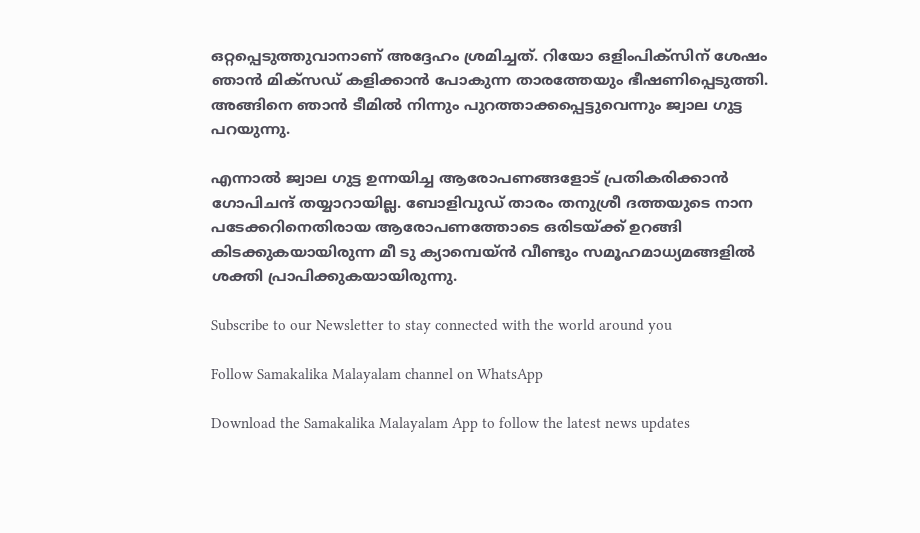ഒറ്റപ്പെടുത്തുവാനാണ് അദ്ദേഹം ശ്രമിച്ചത്. റിയോ ഒളിംപിക്‌സിന് ശേഷം ഞാന്‍ മിക്‌സഡ് കളിക്കാന്‍ പോകുന്ന താരത്തേയും ഭീഷണിപ്പെടുത്തി. അങ്ങിനെ ഞാന്‍ ടീമില്‍ നിന്നും പുറത്താക്കപ്പെട്ടുവെന്നും ജ്വാല ഗുട്ട പറയുന്നു.

എന്നാല്‍ ജ്വാല ഗുട്ട ഉന്നയിച്ച ആരോപണങ്ങളോട് പ്രതികരിക്കാന്‍ ഗോപിചന്ദ് തയ്യാറായില്ല. ബോളിവുഡ് താരം തനുശ്രീ ദത്തയുടെ നാന പടേക്കറിനെതിരായ ആരോപണത്തോടെ ഒരിടയ്ക്ക് ഉറങ്ങി കിടക്കുകയായിരുന്ന മീ ടു ക്യാമ്പെയ്ന്‍ വീണ്ടും സമൂഹമാധ്യമങ്ങളില്‍ ശക്തി പ്രാപിക്കുകയായിരുന്നു.

Subscribe to our Newsletter to stay connected with the world around you

Follow Samakalika Malayalam channel on WhatsApp

Download the Samakalika Malayalam App to follow the latest news updates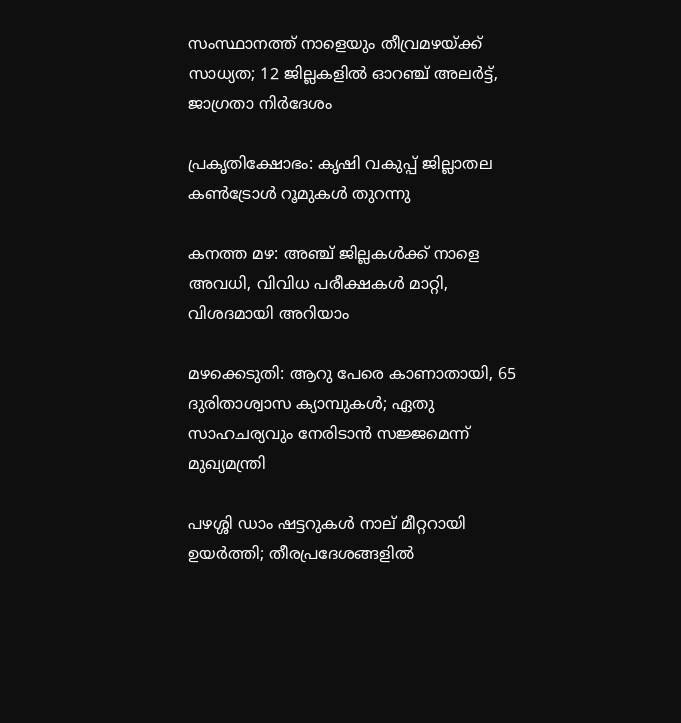സംസ്ഥാനത്ത് നാളെയും തീവ്രമഴയ്ക്ക് സാധ്യത; 12 ജില്ലകളില്‍ ഓറഞ്ച് അലര്‍ട്ട്, ജാഗ്രതാ നിര്‍ദേശം

പ്രകൃതിക്ഷോഭം: കൃഷി വകുപ്പ് ജില്ലാതല കൺട്രോൾ റൂമുകൾ തുറന്നു

കനത്ത മഴ: അഞ്ച് ജില്ലകൾക്ക് നാളെ അവധി, വിവിധ പരീക്ഷകൾ മാറ്റി, വിശദമായി അറിയാം

മഴക്കെടുതി: ആറു പേരെ കാണാതായി, 65 ദുരിതാശ്വാസ ക്യാമ്പുകള്‍; ഏതു സാഹചര്യവും നേരിടാൻ സജ്ജമെന്ന് മുഖ്യമന്ത്രി

പഴശ്ശി ഡാം ഷട്ടറുകള്‍ നാല് മീറ്ററായി ഉയര്‍ത്തി; തീരപ്രദേശങ്ങളില്‍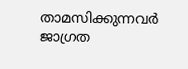താമസിക്കുന്നവര്‍ ജാഗ്രത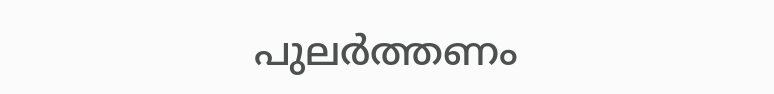പുലർത്തണം